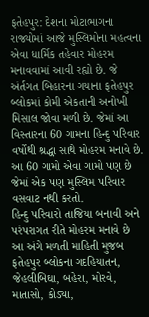ફતેહપુર: દેશના મોટાભાગના રાજ્યોમાં આજે મુસ્લિમોના મહત્વના એવા ધાર્મિક તહેવાર મોહરમ મનાવવામાં આવી રહ્યો છે. જે અંર્તગત બિહારના ગયાના ફતેહપુર બ્લોકમાં કોમી એકતાની અનોખી મિસાલ જોવા મળી છે. જેમાં આ વિસ્તારના 60 ગામના હિન્દુ પરિવાર વર્ષોથી શ્રદ્ધા સાથે મોહરમ મનાવે છે. આ 60 ગામો એવા ગામો પણ છે જેમાં એક પણ મુસ્લિમ પરિવાર વસવાટ નથી કરતો.
હિન્દુ પરિવારો તાજિયા બનાવી અને પરંપરાગત રીતે મોહરમ મનાવે છે
આ અંગે મળતી માહિતી મુજબ ફતેહપુર બ્લોકના ગદહિયાતન, જેહલીબિઘા, બહેરા, મોરવે, માતાસો, કોડ્યા,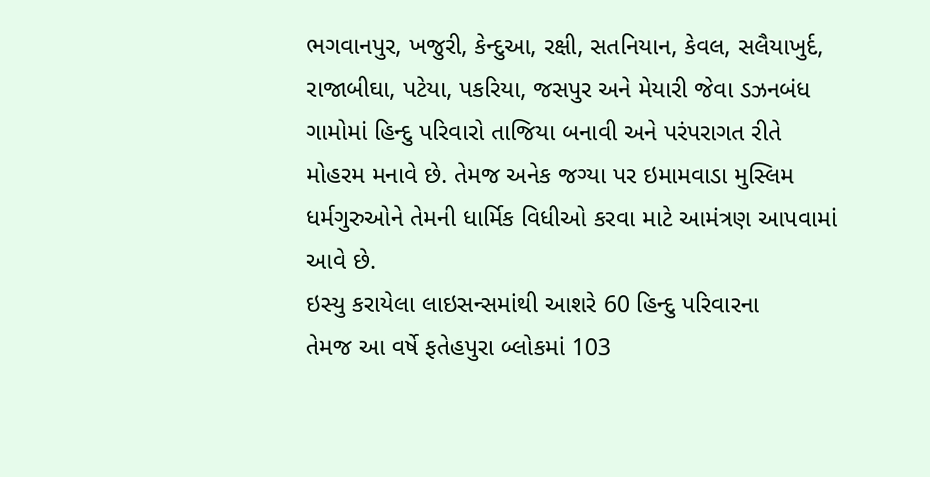ભગવાનપુર, ખજુરી, કેન્દુઆ, રક્ષી, સતનિયાન, કેવલ, સલૈયાખુર્દ, રાજાબીઘા, પટેયા, પકરિયા, જસપુર અને મેયારી જેવા ડઝનબંધ ગામોમાં હિન્દુ પરિવારો તાજિયા બનાવી અને પરંપરાગત રીતે મોહરમ મનાવે છે. તેમજ અનેક જગ્યા પર ઇમામવાડા મુસ્લિમ ધર્મગુરુઓને તેમની ધાર્મિક વિધીઓ કરવા માટે આમંત્રણ આપવામાં આવે છે.
ઇસ્યુ કરાયેલા લાઇસન્સમાંથી આશરે 60 હિન્દુ પરિવારના
તેમજ આ વર્ષે ફતેહપુરા બ્લોકમાં 103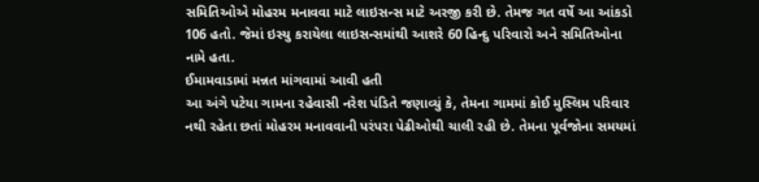સમિતિઓએ મોહરમ મનાવવા માટે લાઇસન્સ માટે અરજી કરી છે. તેમજ ગત વર્ષે આ આંકડો 106 હતો. જેમાં ઇસ્યુ કરાયેલા લાઇસન્સમાંથી આશરે 60 હિન્દુ પરિવારો અને સમિતિઓના નામે હતા.
ઈમામવાડામાં મન્નત માંગવામાં આવી હતી
આ અંગે પટેયા ગામના રહેવાસી નરેશ પંડિતે જણાવ્યું કે, તેમના ગામમાં કોઈ મુસ્લિમ પરિવાર નથી રહેતા છતાં મોહરમ મનાવવાની પરંપરા પેઢીઓથી ચાલી રહી છે. તેમના પૂર્વજોના સમયમાં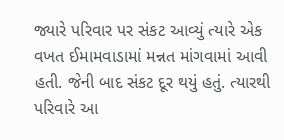જ્યારે પરિવાર પર સંકટ આવ્યું ત્યારે એક વખત ઈમામવાડામાં મન્નત માંગવામાં આવી હતી. જેની બાદ સંકટ દૂર થયું હતું. ત્યારથી પરિવારે આ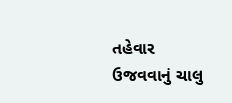તહેવાર ઉજવવાનું ચાલુ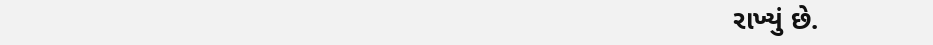રાખ્યું છે.